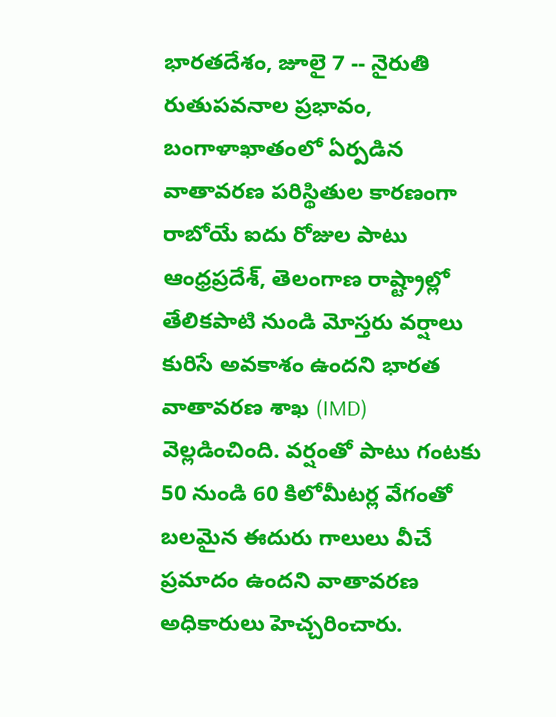భారతదేశం, జూలై 7 -- నైరుతి రుతుపవనాల ప్రభావం, బంగాళాఖాతంలో ఏర్పడిన వాతావరణ పరిస్థితుల కారణంగా రాబోయే ఐదు రోజుల పాటు ఆంధ్రప్రదేశ్, తెలంగాణ రాష్ట్రాల్లో తేలికపాటి నుండి మోస్తరు వర్షాలు కురిసే అవకాశం ఉందని భారత వాతావరణ శాఖ (IMD) వెల్లడించింది. వర్షంతో పాటు గంటకు 50 నుండి 60 కిలోమీటర్ల వేగంతో బలమైన ఈదురు గాలులు వీచే ప్రమాదం ఉందని వాతావరణ అధికారులు హెచ్చరించారు.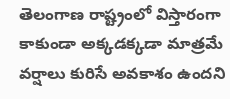తెలంగాణ రాష్ట్రంలో విస్తారంగా కాకుండా అక్కడక్కడా మాత్రమే వర్షాలు కురిసే అవకాశం ఉందని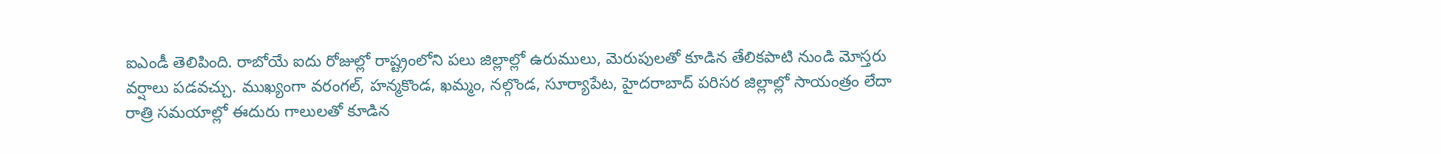ఐఎండీ తెలిపింది. రాబోయే ఐదు రోజుల్లో రాష్ట్రంలోని పలు జిల్లాల్లో ఉరుములు, మెరుపులతో కూడిన తేలికపాటి నుండి మోస్తరు వర్షాలు పడవచ్చు. ముఖ్యంగా వరంగల్, హన్మకొండ, ఖమ్మం, నల్గొండ, సూర్యాపేట, హైదరాబాద్ పరిసర జిల్లాల్లో సాయంత్రం లేదా రాత్రి సమయాల్లో ఈదురు గాలులతో కూడిన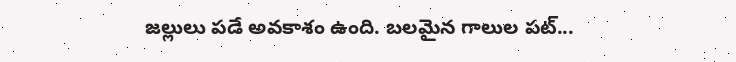జల్లులు పడే అవకాశం ఉంది. బలమైన గాలుల పట్...